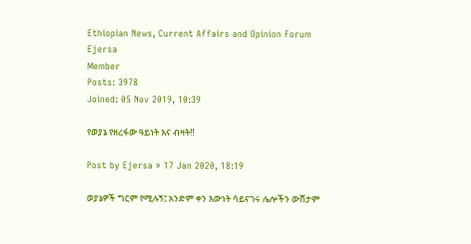Ethiopian News, Current Affairs and Opinion Forum
Ejersa
Member
Posts: 3978
Joined: 05 Nov 2019, 10:39

የወያኔ የዘረፋው ዓይነት እና ብዛት‼

Post by Ejersa » 17 Jan 2020, 18:19

ወያኔዎች ግርም የሚሉኝ፤ አንድም ቀን እውነት ሳይናገሩ ሌሎችን ውሸታም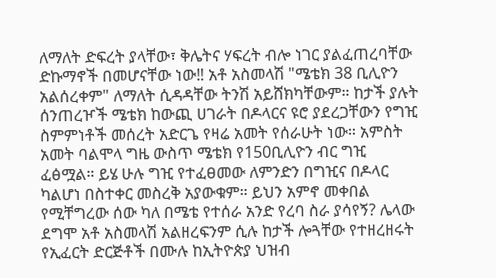ለማለት ድፍረት ያላቸው፣ ቅሌትና ሃፍረት ብሎ ነገር ያልፈጠረባቸው ድኩማኖች በመሆናቸው ነው‼ አቶ አስመላሽ "ሜቴክ 38 ቢሊዮን አልሰረቀም" ለማለት ሲዳዳቸው ትንሽ አይሸክካቸውም። ከታች ያሉት ሰንጠረዦች ሜቴክ ከውጪ ሀገራት በዶላርና ዩሮ ያደረጋቸውን የግዢ ስምምነቶች መሰረት አድርጌ የዛሬ አመት የሰራሁት ነው። አምስት አመት ባልሞላ ግዜ ውስጥ ሜቴክ የ150ቢሊዮን ብር ግዢ ፈፅሟል። ይሄ ሁሉ ግዢ የተፈፀመው ለምንድን በግዢና በዶላር ካልሆነ በስተቀር መስረቅ አያውቁም። ይህን አምኖ መቀበል የሚቸግረው ሰው ካለ በሜቴ የተሰራ አንድ የረባ ስራ ያሳየኝ? ሌላው ደግሞ አቶ አስመላሽ አልዘረፍንም ሲሉ ከታች ሎጓቸው የተዘረዘሩት የኢፈርት ድርጅቶች በሙሉ ከኢትዮጵያ ህዝብ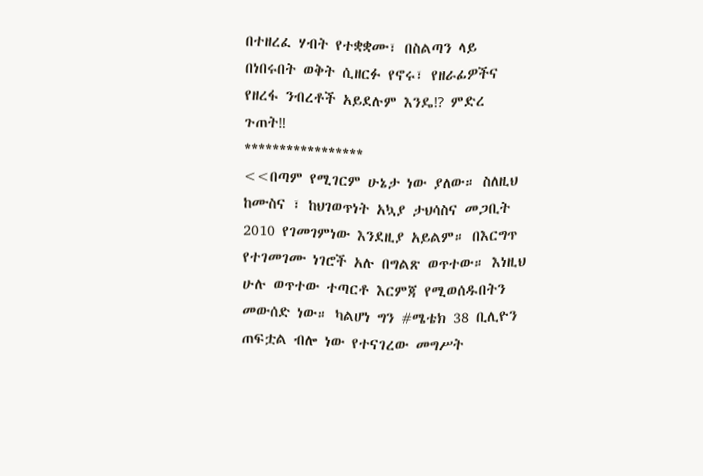በተዘረፈ ሃብት የተቋቋሙ፣ በስልጣን ላይ በነበሩበት ወቅት ሲዘርፉ የኖሩ፣ የዘራፊዎችና የዘረፋ ንብረቶች አይደሉም እንዴ⁉ ምድረ ጉጠት‼
*****************
<<በጣም የሚገርም ሁኔታ ነው ያለው። ስለዚህ ከሙስና ፣ ከህገወጥነት አኳያ ታህሳስና መጋቢት 2010 የገመገምነው እንደዚያ አይልም። በእርግጥ የተገመገሙ ነገሮች አሉ በግልጽ ወጥተው። እነዚህ ሁሉ ወጥተው ተጣርቶ እርምጃ የሚወሰዱበትን መውሰድ ነው። ካልሆነ ግን #ሜቴክ 38 ቢሊዮን ጠፍቷል ብሎ ነው የተናገረው መግሥት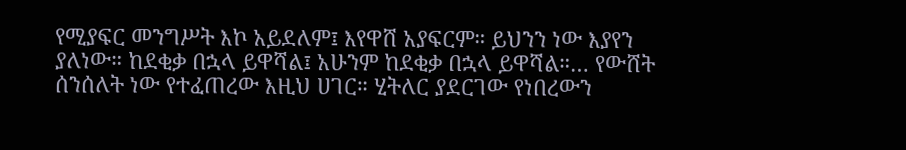የሚያፍር መንግሥት እኮ አይደለም፤ እየዋሸ አያፍርም። ይህንን ነው እያየን ያለነው። ከደቂቃ በኋላ ይዋሻል፤ አሁንም ከደቂቃ በኋላ ይዋሻል።… የውሸት ሰንሰለት ነው የተፈጠረው እዚህ ሀገር። ሂትለር ያደርገው የነበረውን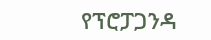የፕሮፓጋንዳ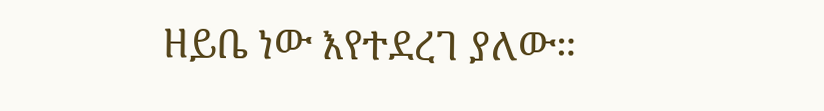ዘይቤ ነው እየተደረገ ያለው።